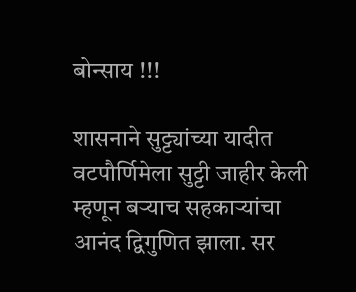बोन्साय !!!

शासनाने सुट्ट्यांच्या यादीत वटपौर्णिमेला सुट्टी जाहीर केली म्हणून बऱ्याच सहकार्‍यांचा आनंद द्विगुणित झाला. सर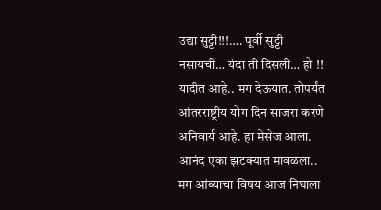उद्या सुट्टी!!!…. पूर्वी सुट्टी नसायची… यंदा ती दिसली… हो !! यादीत आहे.. मग देऊयात. तोपर्यंत आंतरराष्ट्रीय योग दिन साजरा करणे अनिवार्य आहे. हा मेसेज आला. आनंद एका झटक्यात मावळला.. मग आंब्याचा विषय आज निघाला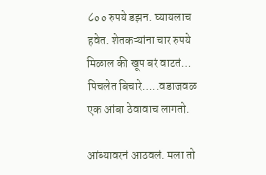८०० रुपये डझन. घ्यायलाच हवेत. शेतकऱ्यांना चार रुपये मिळाल की खूप बरं वाटतं… पिचलेत बिचारे…..वडाजवळ एक आंबा ठेवावाच लागतो.

आंब्यावरनं आठवलं. मला तो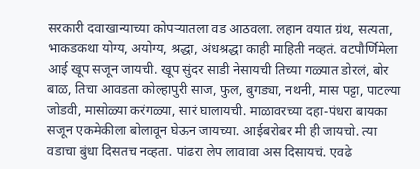सरकारी दवाखान्याच्या कोपऱ्यातला वड आठवला. लहान वयात ग्रंथ, सत्यता, भाकडकथा योग्य, अयोग्य, श्रद्धा, अंधश्रद्धा काही माहिती नव्हतं. वटपौर्णिमेला आई खूप सजून जायची. खूप सुंदर साडी नेसायची तिच्या गळ्यात डोरलं, बोर बाळ, तिचा आवडता कोल्हापुरी साज, फुल, बुगड्या, नथनी, मास पट्टा, पाटल्या जोडवी, मासोळ्या करंगळ्या, सारं घालायची. माळावरच्या दहा-पंधरा बायका सजून एकमेकीला बोलावून घेऊन जायच्या. आईबरोबर मी ही जायचो. त्या वडाचा बुंधा दिसतच नव्हता. पांढरा लेप लावावा अस दिसायचं. एवढे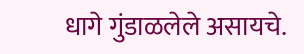धागे गुंडाळलेले असायचे.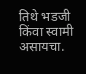तिथे भडजी किंवा स्वामी असायचा.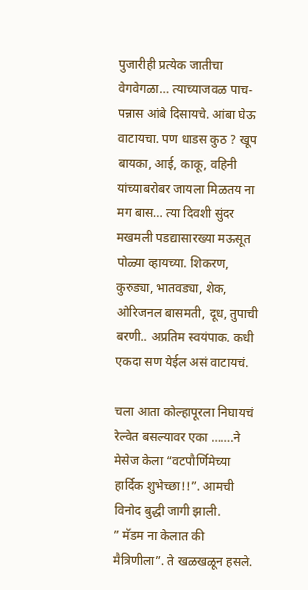पुजारीही प्रत्येक जातीचा वेगवेगळा… त्याच्याजवळ पाच-पन्नास आंबे दिसायचे. आंबा घेऊ वाटायचा. पण धाडस कुठ ? खूप बायका, आई, काकू, वहिनी यांच्याबरोबर जायला मिळतय ना मग बास… त्या दिवशी सुंदर मखमली पडद्यासारख्या मऊसूत पोळ्या व्हायच्या. शिकरण, कुरुड्या, भातवड्या, शेक, ओरिजनल बासमती, दूध, तुपाची बरणी.. अप्रतिम स्वयंपाक. कधी एकदा सण येईल असं वाटायचं.

चला आता कोल्हापूरला निघायचं रेल्वेत बसल्यावर एका …….ने मेसेज केला “वटपौर्णिमेच्या हार्दिक शुभेच्छा!!”. आमची विनोद बुद्धी जागी झाली.
” मॅडम ना केलात की मैत्रिणीला”. ते खळखळून हसले.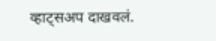व्हाट्सअप दाखवलं.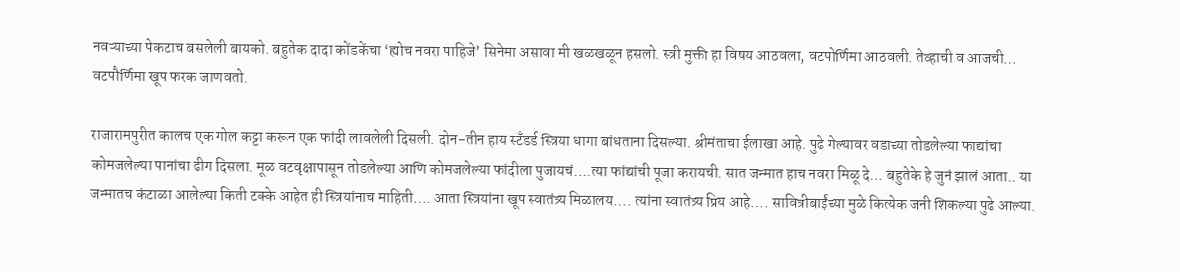नवऱ्याच्या पेकटाच बसलेली बायको. बहुतेक दादा कोंडकेंचा ‘ह्योच नवरा पाहिजे’ सिनेमा असावा मी खळखळून हसलो. स्त्री मुक्ती हा विषय आठवला, वटपोर्णिमा आठवली. तेव्हाची व आजची… वटपौर्णिमा खूप फरक जाणवतो.

राजारामपुरीत कालच एक गोल कट्टा करून एक फांदी लावलेली दिसली. दोन-तीन हाय स्टॅंडर्ड स्त्रिया धागा बांधताना दिसल्या. श्रीमंताचा ईलाखा आहे. पुढे गेल्यावर वडाच्या तोडलेल्या फाद्यांचा कोमजलेल्या पानांचा ढीग दिसला. मूळ वटवृक्षापासून तोडलेल्या आणि कोमजलेल्या फांदीला पुजायचं….त्या फांद्यांची पूजा करायची. सात जन्मात हाच नवरा मिळू दे… बहुतेके हे जुनं झालं आता.. या जन्मातच कंटाळा आलेल्या किती टक्के आहेत ही स्त्रियांनाच माहिती…. आता स्त्रियांना खूप स्वातंत्र्य मिळालय…. त्यांना स्वातंत्र्य प्रिय आहे…. सावित्रीबाईंच्या मुळे कित्येक जनी शिकल्या पुढे आल्या.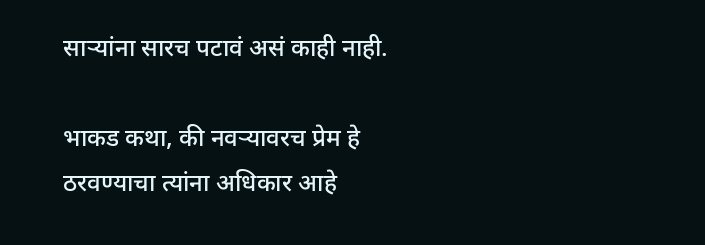साऱ्यांना सारच पटावं असं काही नाही.

भाकड कथा, की नवऱ्यावरच प्रेम हे ठरवण्याचा त्यांना अधिकार आहे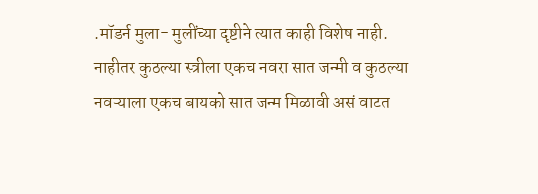.मॉडर्न मुला- मुलींच्या दृष्टीने त्यात काही विशेष नाही. नाहीतर कुठल्या स्त्रीला एकच नवरा सात जन्मी व कुठल्या नवऱ्याला एकच बायको सात जन्म मिळावी असं वाटत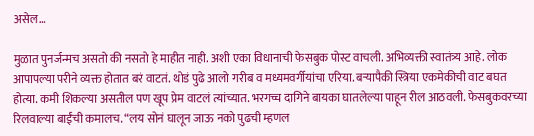असेल…

मुळात पुनर्जन्मच असतो की नसतो हे माहीत नाही. अशी एका विधानाची फेसबुक पोस्ट वाचली. अभिव्यक्ती स्वातंत्र्य आहे. लोक आपापल्या परीने व्यक्त होतात बरं वाटतं. थोडं पुढे आलो गरीब व मध्यमवर्गीयांचा एरिया. बऱ्यापैकी स्त्रिया एकमेकीची वाट बघत होत्या. कमी शिकल्या असतील पण खूप प्रेम वाटलं त्यांच्यात. भरगच्च दागिने बायका घातलेल्या पाहून रील आठवली. फेसबुकवरच्या रिलवाल्या बाईंची कमालच. “लय सोनं घालून जाऊ नको पुढची म्हणल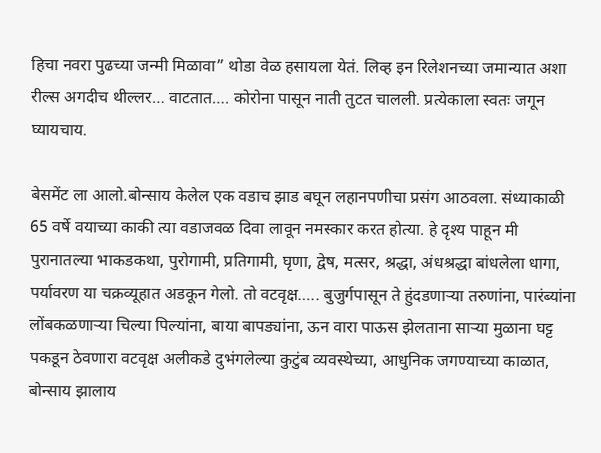हिचा नवरा पुढच्या जन्मी मिळावा” थोडा वेळ हसायला येतं. लिव्ह इन रिलेशनच्या जमान्यात अशा रील्स अगदीच थील्लर… वाटतात…. कोरोना पासून नाती तुटत चालली. प्रत्येकाला स्वतः जगून घ्यायचाय.

बेसमेंट ला आलो.बोन्साय केलेल एक वडाच झाड बघून लहानपणीचा प्रसंग आठवला. संध्याकाळी 65 वर्षे वयाच्या काकी त्या वडाजवळ दिवा लावून नमस्कार करत होत्या. हे दृश्य पाहून मी पुरानातल्या भाकडकथा, पुरोगामी, प्रतिगामी, घृणा, द्वेष, मत्सर, श्रद्धा, अंधश्रद्धा बांधलेला धागा, पर्यावरण या चक्रव्यूहात अडकून गेलो. तो वटवृक्ष….. बुजुर्गपासून ते हुंदडणाऱ्या तरुणांना, पारंब्यांना लोंबकळणाऱ्या चिल्या पिल्यांना, बाया बापड्यांना, ऊन वारा पाऊस झेलताना साऱ्या मुळाना घट्ट पकडून ठेवणारा वटवृक्ष अलीकडे दुभंगलेल्या कुटुंब व्यवस्थेच्या, आधुनिक जगण्याच्या काळात, बोन्साय झालाय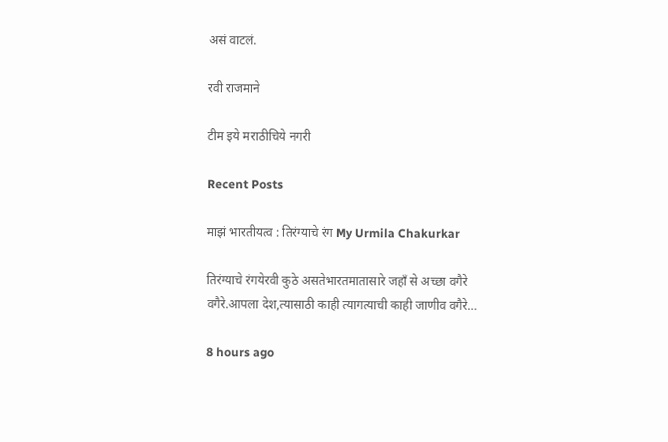असं वाटलं.

रवी राजमाने

टीम इये मराठीचिये नगरी

Recent Posts

माझं भारतीयत्व : तिरंग्याचे रंग My Urmila Chakurkar

तिरंग्याचे रंगयेरवी कुठे असतेभारतमातासारे जहाँ से अच्छा वगैरे वगैरे.आपला देश,त्यासाठी काही त्यागत्याची काही जाणीव वगैरे…

8 hours ago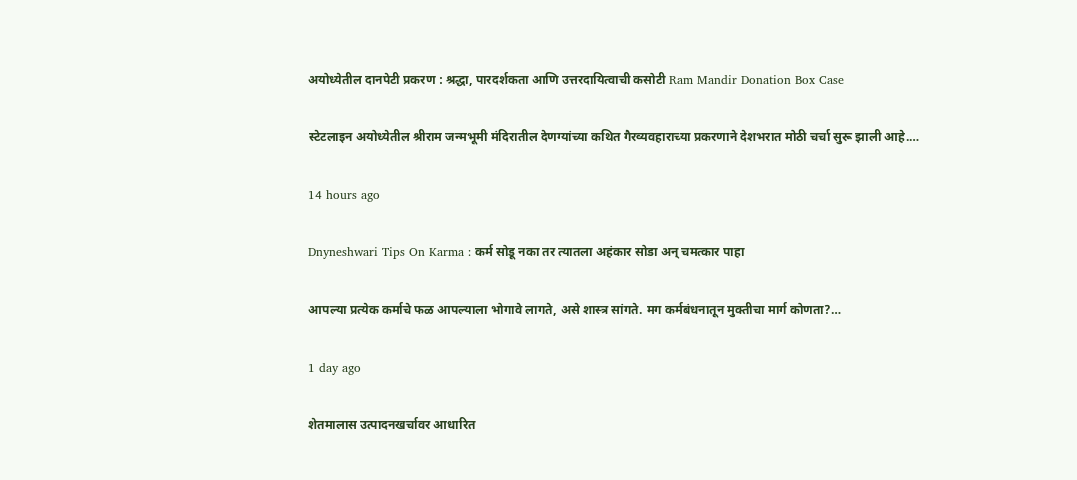अयोध्येतील दानपेटी प्रकरण : श्रद्धा, पारदर्शकता आणि उत्तरदायित्वाची कसोटी Ram Mandir Donation Box Case

स्टेटलाइन अयोध्येतील श्रीराम जन्मभूमी मंदिरातील देणग्यांच्या कथित गैरव्यवहाराच्या प्रकरणाने देशभरात मोठी चर्चा सुरू झाली आहे.…

14 hours ago

Dnyneshwari Tips On Karma : कर्म सोडू नका तर त्यातला अहंकार सोडा अन् चमत्कार पाहा

आपल्या प्रत्येक कर्माचे फळ आपल्याला भोगावे लागते, असे शास्त्र सांगते. मग कर्मबंधनातून मुक्तीचा मार्ग कोणता?…

1 day ago

शेतमालास उत्पादनखर्चावर आधारित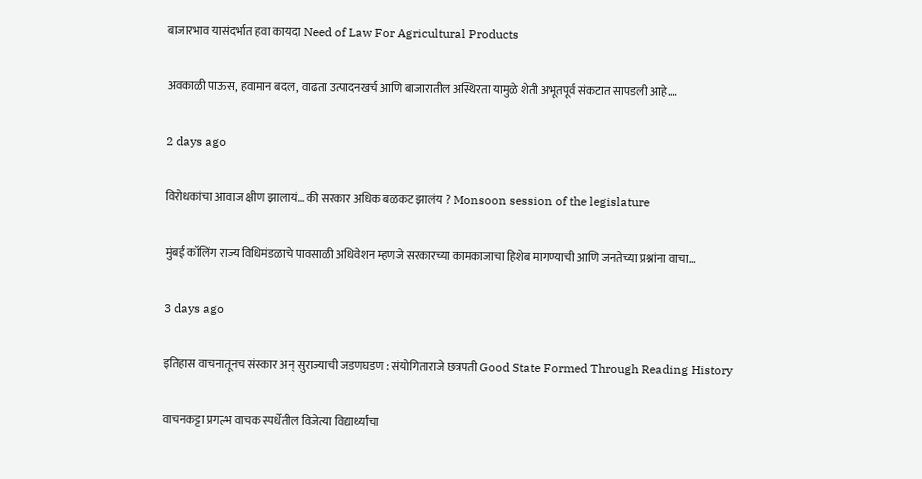बाजारभाव यासंदर्भात हवा कायदा Need of Law For Agricultural Products

अवकाळी पाऊस, हवामान बदल, वाढता उत्पादनखर्च आणि बाजारातील अस्थिरता यामुळे शेती अभूतपूर्व संकटात सापडली आहे.…

2 days ago

विरोधकांचा आवाज क्षीण झालायं… की सरकार अधिक बळकट झालंय ? Monsoon session of the legislature

मुंबई कॉलिंग राज्य विधिमंडळाचे पावसाळी अधिवेशन म्हणजे सरकारच्या कामकाजाचा हिशेब मागण्याची आणि जनतेच्या प्रश्नांना वाचा…

3 days ago

इतिहास वाचनातूनच संस्कार अन् सुराज्याची जडणघडण : संयोगिताराजे छत्रपती Good State Formed Through Reading History

वाचनकट्टा प्रगल्भ वाचक स्पर्धेतील विजेत्या विद्यार्थ्यांचा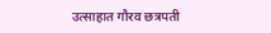उत्साहात गौरव छत्रपती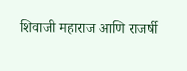शिवाजी महाराज आणि राजर्षी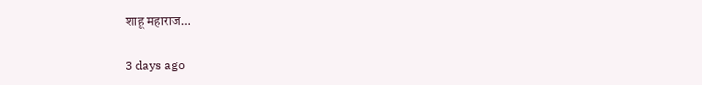शाहू महाराज…

3 days ago